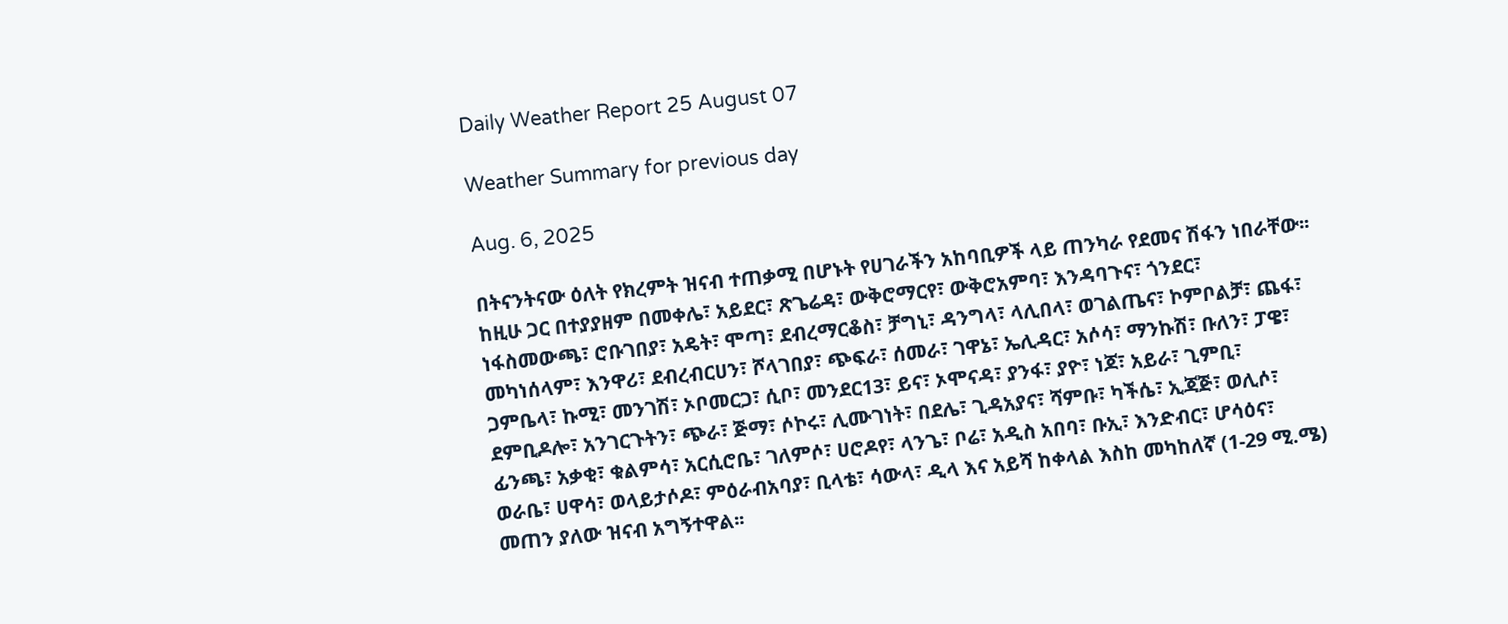Daily Weather Report 25 August 07

Weather Summary for previous day

Aug. 6, 2025

በትናንትናው ዕለት የክረምት ዝናብ ተጠቃሚ በሆኑት የሀገራችን አከባቢዎች ላይ ጠንካራ የደመና ሽፋን ነበራቸው፡፡ ከዚሁ ጋር በተያያዘም በመቀሌ፣ አይደር፣ ጽጌሬዳ፣ ውቅሮማርየ፣ ውቅሮአምባ፣ እንዳባጉና፣ ጎንደር፣ ነፋስመውጫ፣ ሮቡገበያ፣ አዴት፣ ሞጣ፣ ደብረማርቆስ፣ ቻግኒ፣ ዳንግላ፣ ላሊበላ፣ ወገልጤና፣ ኮምቦልቻ፣ ጨፋ፣ መካነሰላም፣ እንዋሪ፣ ደብረብርሀን፣ ሾላገበያ፣ ጭፍራ፣ ሰመራ፣ ገዋኔ፣ ኤሊዳር፣ አሶሳ፣ ማንኩሽ፣ ቡለን፣ ፓዌ፣ ጋምቤላ፣ ኩሚ፣ መንገሽ፣ ኦቦመርጋ፣ ሲቦ፣ መንደር13፣ ይና፣ ኦሞናዳ፣ ያንፋ፣ ያዮ፣ ነጆ፣ አይራ፣ ጊምቢ፣ ደምቢዶሎ፣ አንገርጉትን፣ ጭራ፣ ጅማ፣ ሶኮሩ፣ ሊሙገነት፣ በደሌ፣ ጊዳአያና፣ ሻምቡ፣ ካችሴ፣ ኢጃጅ፣ ወሊሶ፣ ፊንጫ፣ አቃቂ፣ ቁልምሳ፣ አርሲሮቤ፣ ገለምሶ፣ ሀሮዶየ፣ ላንጌ፣ ቦሬ፣ አዲስ አበባ፣ ቡኢ፣ እንድብር፣ ሆሳዕና፣ ወራቤ፣ ሀዋሳ፣ ወላይታሶዶ፣ ምዕራብአባያ፣ ቢላቴ፣ ሳውላ፣ ዲላ እና አይሻ ከቀላል እስከ መካከለኛ (1-29 ሚ.ሜ) መጠን ያለው ዝናብ አግኝተዋል፡፡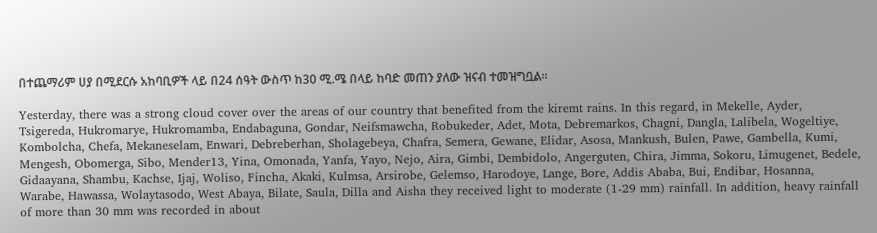በተጨማሪም ሀያ በሚደርሱ አከባቢዎች ላይ በ24 ሰዓት ውስጥ ከ30 ሚ.ሜ በላይ ከባድ መጠን ያለው ዝናብ ተመዝግቧል፡፡

Yesterday, there was a strong cloud cover over the areas of our country that benefited from the kiremt rains. In this regard, in Mekelle, Ayder, Tsigereda, Hukromarye, Hukromamba, Endabaguna, Gondar, Neifsmawcha, Robukeder, Adet, Mota, Debremarkos, Chagni, Dangla, Lalibela, Wogeltiye, Kombolcha, Chefa, Mekaneselam, Enwari, Debreberhan, Sholagebeya, Chafra, Semera, Gewane, Elidar, Asosa, Mankush, Bulen, Pawe, Gambella, Kumi, Mengesh, Obomerga, Sibo, Mender13, Yina, Omonada, Yanfa, Yayo, Nejo, Aira, Gimbi, Dembidolo, Angerguten, Chira, Jimma, Sokoru, Limugenet, Bedele, Gidaayana, Shambu, Kachse, Ijaj, Woliso, Fincha, Akaki, Kulmsa, Arsirobe, Gelemso, Harodoye, Lange, Bore, Addis Ababa, Bui, Endibar, Hosanna, Warabe, Hawassa, Wolaytasodo, West Abaya, Bilate, Saula, Dilla and Aisha they received light to moderate (1-29 mm) rainfall. In addition, heavy rainfall of more than 30 mm was recorded in about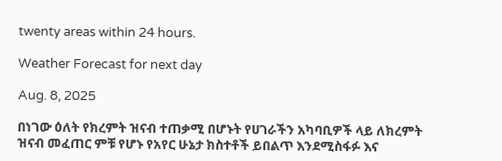twenty areas within 24 hours.

Weather Forecast for next day

Aug. 8, 2025

በነገው ዕለት የክረምት ዝናብ ተጠቃሚ በሆኑት የሀገራችን አካባቢዎች ላይ ለክረምት ዝናብ መፈጠር ምቹ የሆኑ የአየር ሁኔታ ክስተቶች ይበልጥ እንደሚስፋፉ እና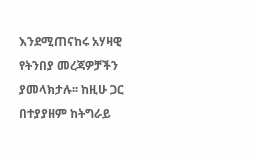እንደሚጠናከሩ አሃዛዊ የትንበያ መረጃዎቻችን ያመላክታሉ፡፡ ከዚሁ ጋር በተያያዘም ከትግራይ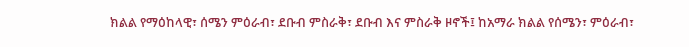ክልል የማዕከላዊ፣ ሰሜን ምዕራብ፣ ደቡብ ምስራቅ፣ ደቡብ እና ምስራቅ ዞኖች፤ ከአማራ ክልል የሰሜን፣ ምዕራብ፣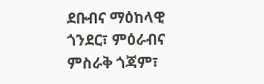ደቡብና ማዕከላዊ ጎንደር፣ ምዕራብና ምስራቅ ጎጃም፣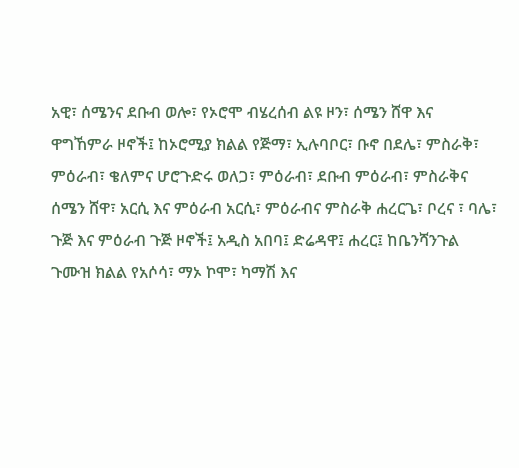አዊ፣ ሰሜንና ደቡብ ወሎ፣ የኦሮሞ ብሄረሰብ ልዩ ዞን፣ ሰሜን ሸዋ እና ዋግኸምራ ዞኖች፤ ከኦሮሚያ ክልል የጅማ፣ ኢሉባቦር፣ ቡኖ በደሌ፣ ምስራቅ፣ ምዕራብ፣ ቄለምና ሆሮጉድሩ ወለጋ፣ ምዕራብ፣ ደቡብ ምዕራብ፣ ምስራቅና ሰሜን ሸዋ፣ አርሲ እና ምዕራብ አርሲ፣ ምዕራብና ምስራቅ ሐረርጌ፣ ቦረና ፣ ባሌ፣ ጉጅ እና ምዕራብ ጉጅ ዞኖች፤ አዲስ አበባ፤ ድሬዳዋ፤ ሐረር፤ ከቤንሻንጉል ጉሙዝ ክልል የአሶሳ፣ ማኦ ኮሞ፣ ካማሽ እና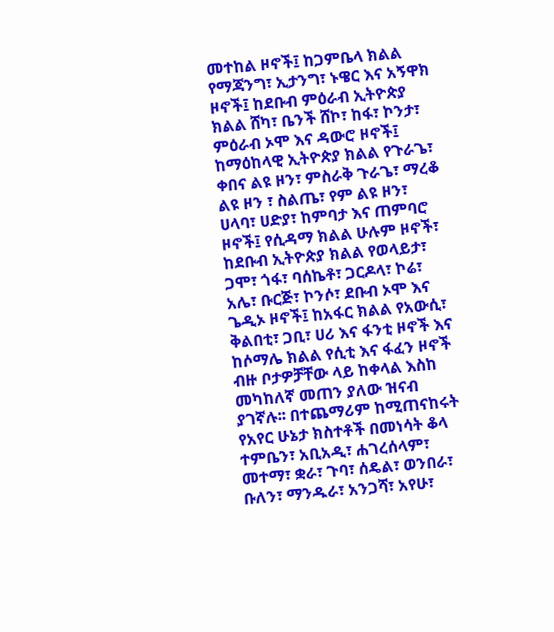መተከል ዞኖች፤ ከጋምቤላ ክልል የማጃንግ፣ ኢታንግ፣ ኑዌር እና አኝዋክ ዞኖች፤ ከደቡብ ምዕራብ ኢትዮጵያ ክልል ሸካ፣ ቤንች ሸኮ፣ ከፋ፣ ኮንታ፣ ምዕራብ ኦሞ እና ዳውሮ ዞኖች፤ ከማዕከላዊ ኢትዮጵያ ክልል የጉራጌ፣ ቀበና ልዩ ዞን፣ ምስራቅ ጉራጌ፣ ማረቆ ልዩ ዞን ፣ ስልጤ፣ የም ልዩ ዞን፣ ሀላባ፣ ሀድያ፣ ከምባታ እና ጠምባሮ ዞኖች፤ የሲዳማ ክልል ሁሉም ዞኖች፣ ከደቡብ ኢትዮጵያ ክልል የወላይታ፣ ጋሞ፣ ጎፋ፣ ባሰኬቶ፣ ጋርዶላ፣ ኮሬ፣ አሌ፣ ቡርጅ፣ ኮንሶ፣ ደቡብ ኦሞ እና ጌዲኦ ዞኖች፤ ከአፋር ክልል የአውሲ፣ ቅልበቲ፣ ጋቢ፣ ሀሪ እና ፋንቲ ዞኖች እና ከሶማሌ ክልል የሲቲ እና ፋፈን ዞኖች ብዙ ቦታዎቻቸው ላይ ከቀላል እስከ መካከለኛ መጠን ያለው ዝናብ ያገኛሉ፡፡ በተጨማሪም ከሚጠናከሩት የአየር ሁኔታ ክስተቶች በመነሳት ቆላ ተምቤን፣ አቢአዲ፣ ሐገረሰላም፣ መተማ፣ ቋራ፣ ጉባ፣ ሰዴል፣ ወንበራ፣ ቡለን፣ ማንዱራ፣ አንጋሻ፣ አየሁ፣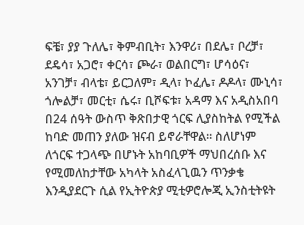ፍቼ፣ ያያ ጉለሌ፣ ቅምብቢት፣ እንዋሪ፣ በደሌ፣ ቦረቻ፣ ደዴሳ፣ አጋሮ፣ ቀርሳ፣ ጮራ፣ ወልበርግ፣ ሆሳዕና፣ አንገቻ፣ ብላቴ፣ ይርጋለም፣ ዲላ፣ ኮፈሌ፣ ዶዶላ፣ ሙኒሳ፣ ጎሎልቻ፣ መርቲ፣ ሴሩ፣ ቢሾፍቱ፣ አዳማ እና አዲስአበባ በ24 ሰዓት ውስጥ ቅጽበታዊ ጎርፍ ሊያስከትል የሚችል ከባድ መጠን ያለው ዝናብ ይኖራቸዋል። ስለሆነም ለጎርፍ ተጋላጭ በሆኑት አከባቢዎች ማህበረሰቡ እና የሚመለከታቸው አካላት አስፈላጊዉን ጥንቃቄ እንዲያደርጉ ሲል የኢትዮጵያ ሚቲዎሮሎጂ ኢንስቲትዩት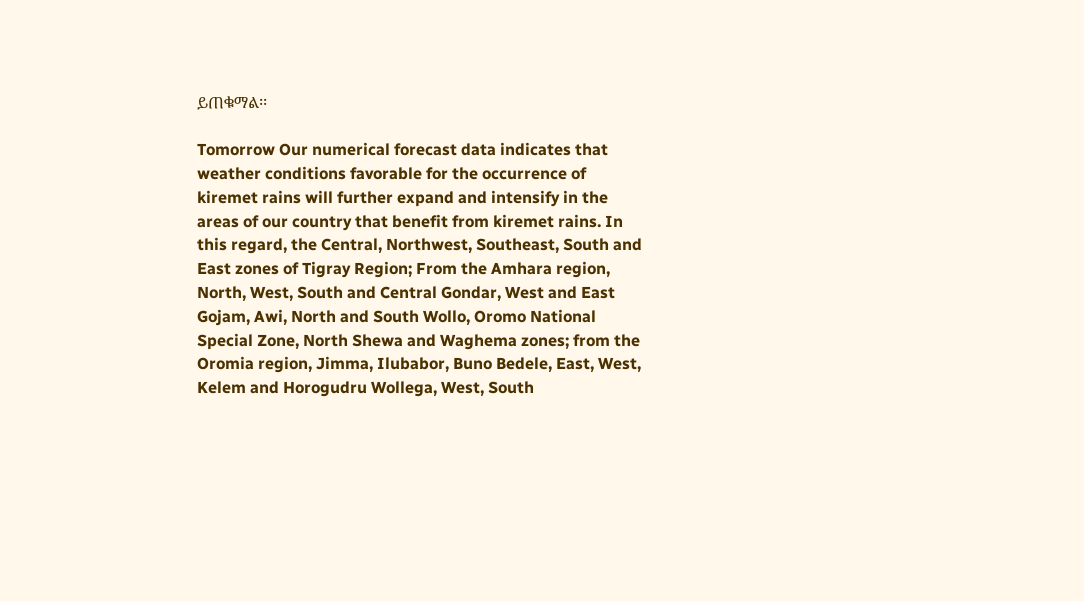ይጠቁማል፡፡

Tomorrow Our numerical forecast data indicates that weather conditions favorable for the occurrence of kiremet rains will further expand and intensify in the areas of our country that benefit from kiremet rains. In this regard, the Central, Northwest, Southeast, South and East zones of Tigray Region; From the Amhara region, North, West, South and Central Gondar, West and East Gojam, Awi, North and South Wollo, Oromo National Special Zone, North Shewa and Waghema zones; from the Oromia region, Jimma, Ilubabor, Buno Bedele, East, West, Kelem and Horogudru Wollega, West, South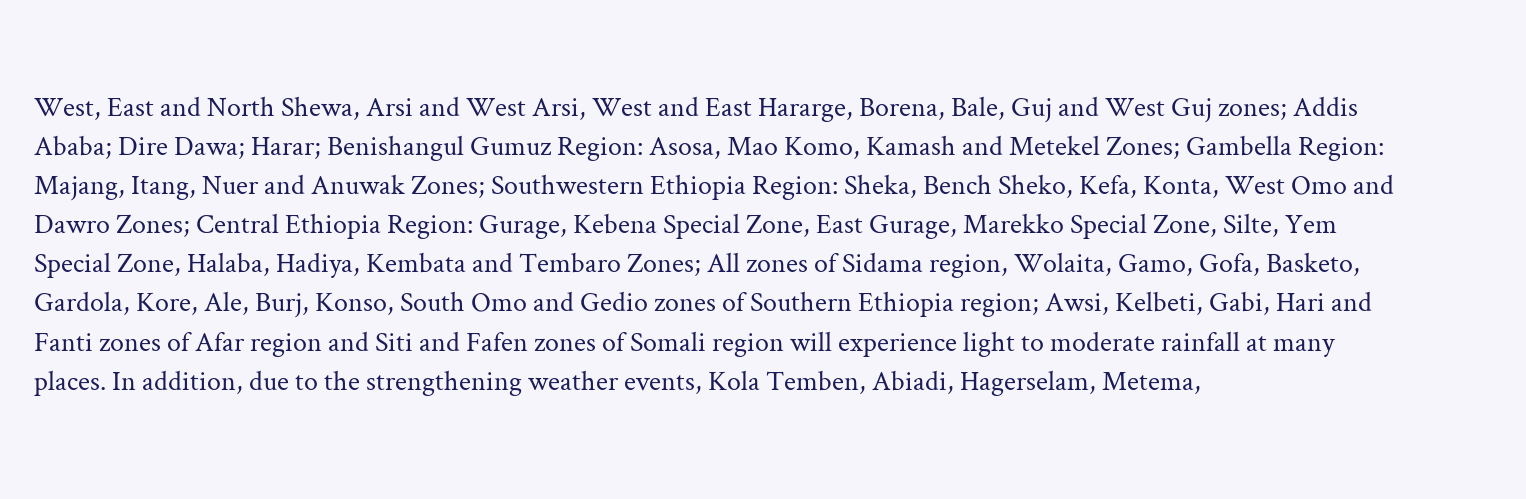West, East and North Shewa, Arsi and West Arsi, West and East Hararge, Borena, Bale, Guj and West Guj zones; Addis Ababa; Dire Dawa; Harar; Benishangul Gumuz Region: Asosa, Mao Komo, Kamash and Metekel Zones; Gambella Region: Majang, Itang, Nuer and Anuwak Zones; Southwestern Ethiopia Region: Sheka, Bench Sheko, Kefa, Konta, West Omo and Dawro Zones; Central Ethiopia Region: Gurage, Kebena Special Zone, East Gurage, Marekko Special Zone, Silte, Yem Special Zone, Halaba, Hadiya, Kembata and Tembaro Zones; All zones of Sidama region, Wolaita, Gamo, Gofa, Basketo, Gardola, Kore, Ale, Burj, Konso, South Omo and Gedio zones of Southern Ethiopia region; Awsi, Kelbeti, Gabi, Hari and Fanti zones of Afar region and Siti and Fafen zones of Somali region will experience light to moderate rainfall at many places. In addition, due to the strengthening weather events, Kola Temben, Abiadi, Hagerselam, Metema,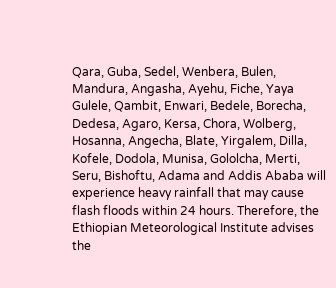Qara, Guba, Sedel, Wenbera, Bulen, Mandura, Angasha, Ayehu, Fiche, Yaya Gulele, Qambit, Enwari, Bedele, Borecha, Dedesa, Agaro, Kersa, Chora, Wolberg, Hosanna, Angecha, Blate, Yirgalem, Dilla, Kofele, Dodola, Munisa, Gololcha, Merti, Seru, Bishoftu, Adama and Addis Ababa will experience heavy rainfall that may cause flash floods within 24 hours. Therefore, the Ethiopian Meteorological Institute advises the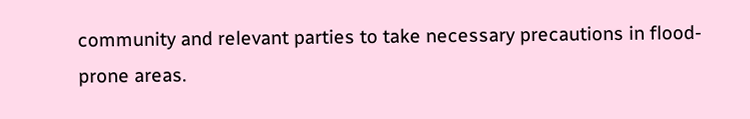community and relevant parties to take necessary precautions in flood-prone areas.